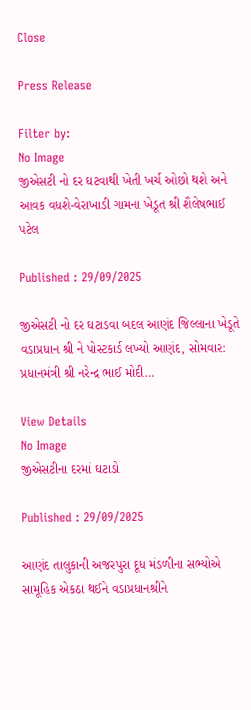Close

Press Release

Filter by:
No Image
જીએસટી નો દર ઘટવાથી ખેતી ખર્ચ ઓછો થશે અને આવક વધશે-વેરાખાડી ગામના ખેડૂત શ્રી શૈલેષભાઈ પટેલ

Published : 29/09/2025

જીએસટી નો દર ઘટાડવા બદલ આણંદ જિલ્લાના ખેડૂતે વડાપ્રધાન શ્રી ને પોસ્ટકાર્ડ લખ્યો આણંદ, સોમવાર: પ્રધાનમંત્રી શ્રી નરેન્દ્ર ભાઈ મોદી…

View Details
No Image
જીએસટીના દરમાં ઘટાડો

Published : 29/09/2025

આણંદ તાલુકાની અજરપુરા દૂધ મંડળીના સભ્યોએ સામૂહિક એકઠા થઈને વડાપ્રધાનશ્રીને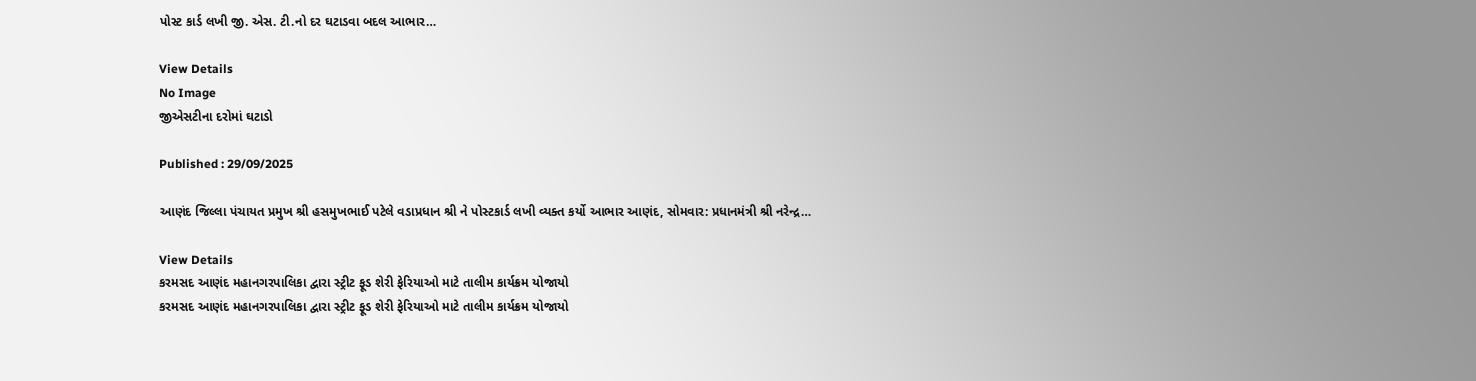પોસ્ટ કાર્ડ લખી જી. એસ. ટી.નો દર ઘટાડવા બદલ આભાર…

View Details
No Image
જીએસટીના દરોમાં ઘટાડો

Published : 29/09/2025

આણંદ જિલ્લા પંચાયત પ્રમુખ શ્રી હસમુખભાઈ પટેલે વડાપ્રધાન શ્રી ને પોસ્ટકાર્ડ લખી વ્યક્ત કર્યો આભાર આણંદ, સોમવાર: પ્રધાનમંત્રી શ્રી નરેન્દ્ર…

View Details
કરમસદ આણંદ મહાનગરપાલિકા દ્વારા સ્ટ્રીટ ફૂડ શેરી ફેરિયાઓ માટે તાલીમ કાર્યક્રમ યોજાયો
કરમસદ આણંદ મહાનગરપાલિકા દ્વારા સ્ટ્રીટ ફૂડ શેરી ફેરિયાઓ માટે તાલીમ કાર્યક્રમ યોજાયો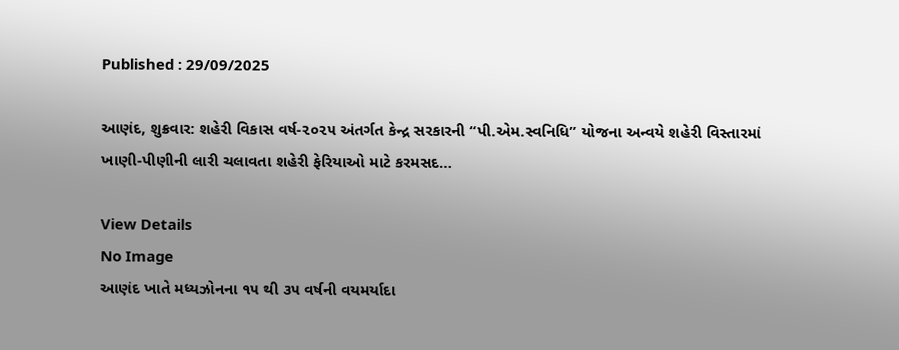Published : 29/09/2025

આણંદ, શુક્રવાર: શહેરી વિકાસ વર્ષ-૨૦૨૫ અંતર્ગત કેન્દ્ર સરકારની “પી.એમ.સ્વનિધિ” યોજના અન્વયે શહેરી વિસ્તારમાં ખાણી-પીણીની લારી ચલાવતા શહેરી ફેરિયાઓ માટે કરમસદ…

View Details
No Image
આણંદ ખાતે મધ્યઝોનના ૧૫ થી ૩૫ વર્ષની વયમર્યાદા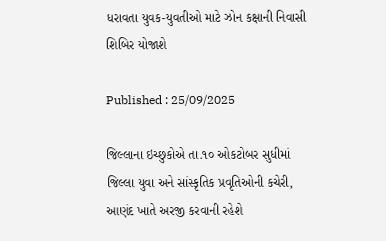ધરાવતા યુવક-યુવતીઓ માટે ઝોન કક્ષાની નિવાસી શિબિર યોજાશે

Published : 25/09/2025

જિલ્લાના ઇચ્છુકોએ તા.૧૦ ઓકટોબર સુધીમાં જિલ્લા યુવા અને સાંસ્કૃતિક પ્રવૃતિઓની કચેરી, આણંદ ખાતે અરજી કરવાની રહેશે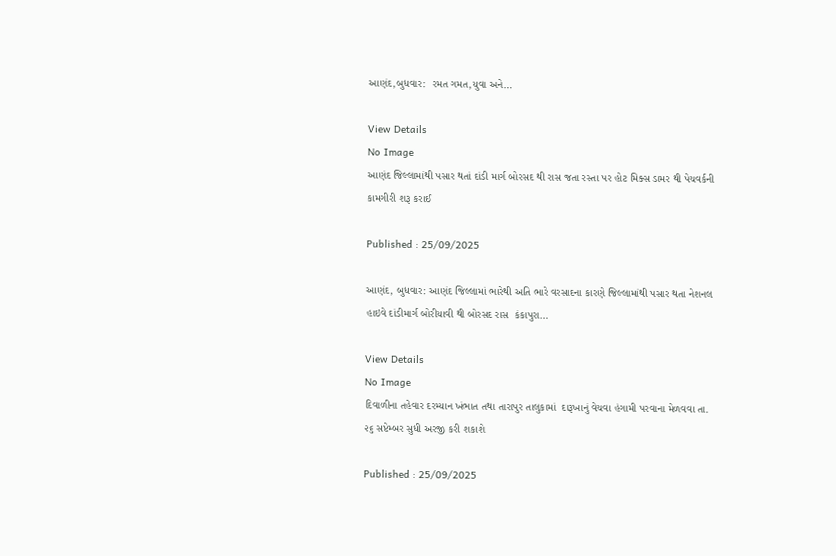આણંદ,બુધવાર:  રમત ગમત,યુવા અને…

View Details
No Image
આણંદ જિલ્લામાંથી પસાર થતાં દાંડી માર્ગ બોરસદ થી રાસ જતા રસ્તા પર હોટ મિક્સ ડામર થી પેચવર્કની  કામગીરી શરૂ કરાઈ

Published : 25/09/2025

આણંદ, બુધવાર: આણંદ જિલ્લામાં ભારેથી અતિ ભારે વરસાદના કારણે જિલ્લામાંથી પસાર થતા નેશનલ હાઇવે દાંડીમાર્ગ બોરીયાવી થી બોરસદ રાસ  કંકાપુરા…

View Details
No Image
દિવાળીના તહેવાર દરમ્યાન ખંભાત તથા તારાપુર તાલુકામાં  દારૂખાનું વેચવા હંગામી પરવાના મેળવવા તા. ૨૬ સપ્ટેમ્બર સુધી અરજી કરી શકાશે

Published : 25/09/2025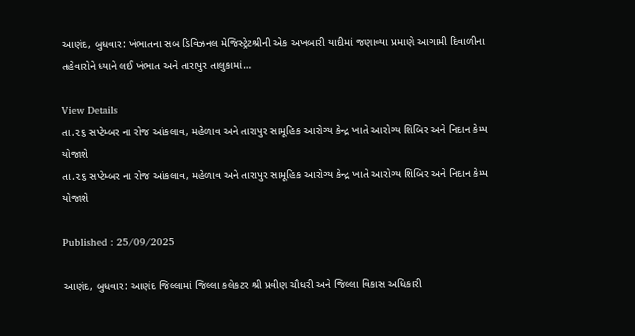આણંદ, બુધવાર: ખંભાતના સબ ડિવિઝનલ મેજિસ્ટ્રેટશ્રીની એક અખબારી યાદીમાં જણાવ્યા પ્રમાણે આગામી દિવાળીના તહેવારોને ધ્યાને લઈ ખંભાત અને તારાપુર તાલુકામાં…

View Details
તા.૨૬ સપ્ટેમ્બર ના રોજ આંકલાવ, મહેળાવ અને તારાપુર સામૂહિક આરોગ્ય કેન્દ્ર ખાતે આરોગ્ય શિબિર અને નિદાન કેમ્પ યોજાશે
તા.૨૬ સપ્ટેમ્બર ના રોજ આંકલાવ, મહેળાવ અને તારાપુર સામૂહિક આરોગ્ય કેન્દ્ર ખાતે આરોગ્ય શિબિર અને નિદાન કેમ્પ યોજાશે

Published : 25/09/2025

આણંદ, બુધવાર: આણંદ જિલ્લામાં જિલ્લા કલેકટર શ્રી પ્રવીણ ચૌધરી અને જિલ્લા વિકાસ અધિકારી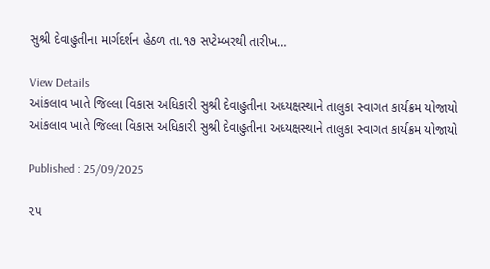સુશ્રી દેવાહુતીના માર્ગદર્શન હેઠળ તા.૧૭ સપ્ટેમ્બરથી તારીખ…

View Details
આંકલાવ ખાતે જિલ્લા વિકાસ અધિકારી સુશ્રી દેવાહુતીના અધ્યક્ષસ્થાને તાલુકા સ્વાગત કાર્યક્રમ યોજાયો
આંકલાવ ખાતે જિલ્લા વિકાસ અધિકારી સુશ્રી દેવાહુતીના અધ્યક્ષસ્થાને તાલુકા સ્વાગત કાર્યક્રમ યોજાયો

Published : 25/09/2025

૨૫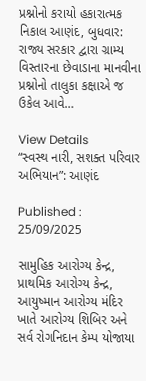પ્રશ્નોનો કરાયો હકારાત્મક નિકાલ આણંદ, બુધવાર: રાજ્ય સરકાર દ્વારા ગ્રામ્ય વિસ્તારના છેવાડાના માનવીના પ્રશ્નોનો તાલુકા કક્ષાએ જ ઉકેલ આવે…

View Details
“સ્વસ્થ નારી, સશક્ત પરિવાર અભિયાન”: આણંદ

Published : 25/09/2025

સામુહિક આરોગ્ય કેન્દ્ર, પ્રાથમિક આરોગ્ય કેન્દ્ર, આયુષ્માન આરોગ્ય મંદિર ખાતે આરોગ્ય શિબિર અને સર્વ રોગનિદાન કેમ્પ યોજાયા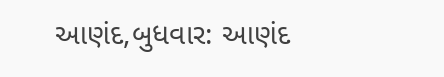આણંદ,બુધવાર: આણંદ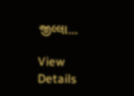જીલ્લા…

View Details